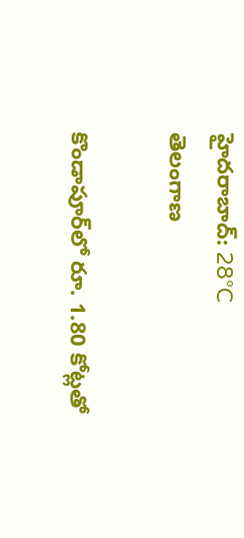హైదరాబాద్: 28°C
తెలంగాణ

కొండాపూర్‌లో రూ. 1.80 కోట్లతో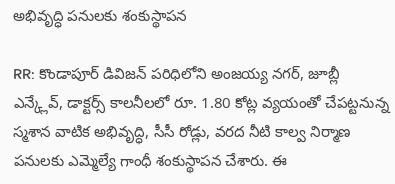అభివృద్ధి పనులకు శంకుస్థాపన

RR: కొండాపూర్ డివిజన్ పరిధిలోని అంజయ్య నగర్, జూబ్లీ ఎన్క్లేవ్, డాక్టర్స్ కాలనీలలో రూ. 1.80 కోట్ల వ్యయంతో చేపట్టనున్న స్మశాన వాటిక అభివృద్ధి, సీసీ రోడ్లు, వరద నీటి కాల్వ నిర్మాణ పనులకు ఎమ్మెల్యే గాంధీ శంకుస్థాపన చేశారు. ఈ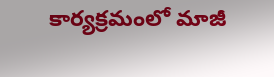కార్యక్రమంలో మాజీ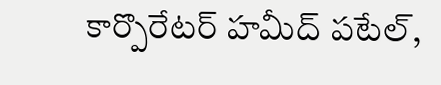కార్పొరేటర్ హమీద్ పటేల్,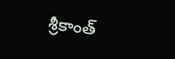శ్రీకాంత్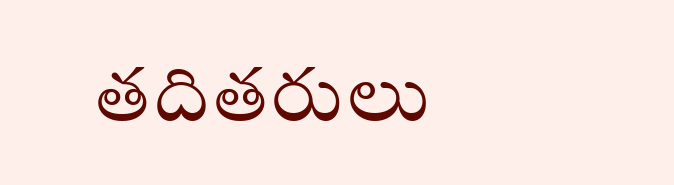తదితరులు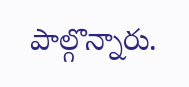పాల్గొన్నారు.